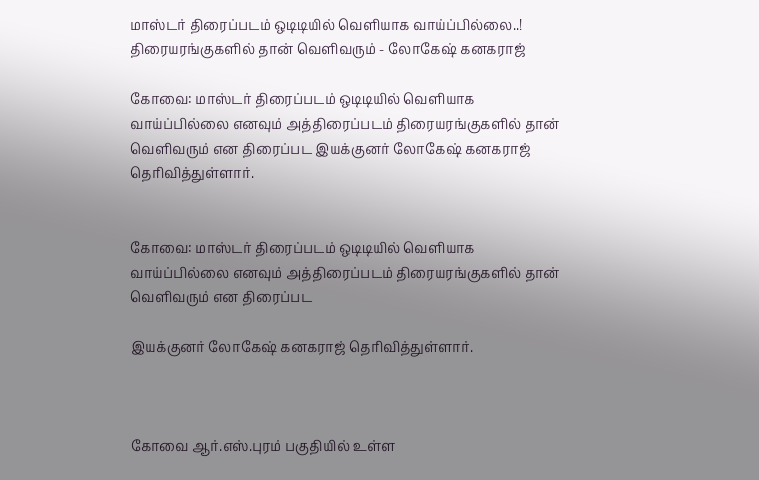மாஸ்டர் திரைப்படம் ஒடிடியில் வெளியாக வாய்ப்பில்லை..! திரையரங்குகளில் தான் வெளிவரும் - லோகேஷ் கனகராஜ்

கோவை: மாஸ்டர் திரைப்படம் ஒடிடியில் வெளியாக வாய்ப்பில்லை எனவும் அத்திரைப்படம் திரையரங்குகளில் தான் வெளிவரும் என திரைப்பட இயக்குனர் லோகேஷ் கனகராஜ் தெரிவித்துள்ளார்.


கோவை: மாஸ்டர் திரைப்படம் ஒடிடியில் வெளியாக வாய்ப்பில்லை எனவும் அத்திரைப்படம் திரையரங்குகளில் தான் வெளிவரும் என திரைப்பட

இயக்குனர் லோகேஷ் கனகராஜ் தெரிவித்துள்ளார்.



கோவை ஆர்.எஸ்.புரம் பகுதியில் உள்ள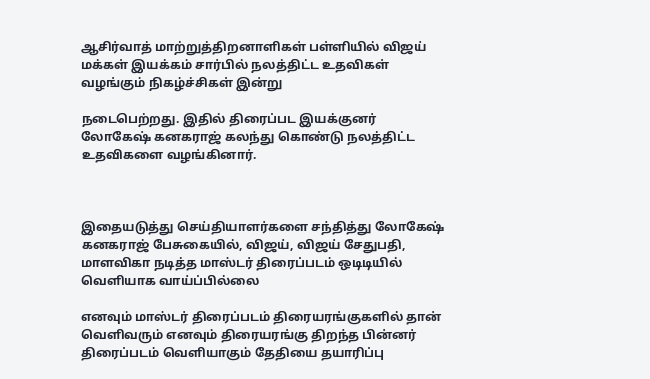ஆசிர்வாத் மாற்றுத்திறனாளிகள் பள்ளியில் விஜய் மக்கள் இயக்கம் சார்பில் நலத்திட்ட உதவிகள் வழங்கும் நிகழ்ச்சிகள் இன்று

நடைபெற்றது. இதில் திரைப்பட இயக்குனர் லோகேஷ் கனகராஜ் கலந்து கொண்டு நலத்திட்ட உதவிகளை வழங்கினார்.



இதையடுத்து செய்தியாளர்களை சந்தித்து லோகேஷ் கனகராஜ் பேசுகையில், விஜய், விஜய் சேதுபதி, மாளவிகா நடித்த மாஸ்டர் திரைப்படம் ஒடிடியில் வெளியாக வாய்ப்பில்லை

எனவும் மாஸ்டர் திரைப்படம் திரையரங்குகளில் தான் வெளிவரும் எனவும் திரையரங்கு திறந்த பின்னர் திரைப்படம் வெளியாகும் தேதியை தயாரிப்பு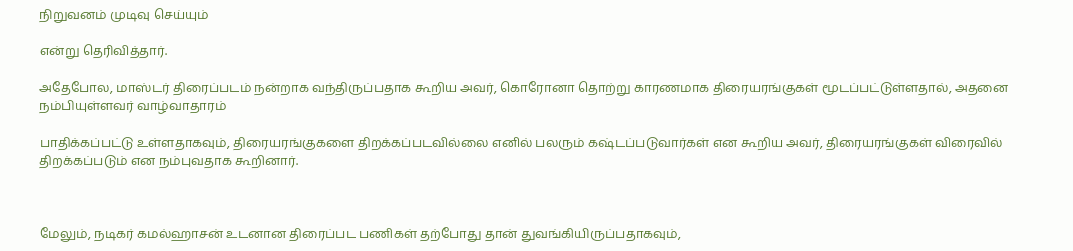நிறுவனம் முடிவு செய்யும்

என்று தெரிவித்தார்.

அதேபோல, மாஸ்டர் திரைப்படம் நன்றாக வந்திருப்பதாக கூறிய அவர், கொரோனா தொற்று காரணமாக திரையரங்குகள் மூடப்பட்டுள்ளதால், அதனை நம்பியுள்ளவர் வாழ்வாதாரம்

பாதிக்கப்பட்டு உள்ளதாகவும், திரையரங்குகளை திறக்கப்படவில்லை எனில் பலரும் கஷ்டப்படுவார்கள் என கூறிய அவர், திரையரங்குகள் விரைவில் திறக்கப்படும் என நம்புவதாக கூறினார்.



மேலும், நடிகர் கமல்ஹாசன் உடனான திரைப்பட பணிகள் தற்போது தான் துவங்கியிருப்பதாகவும்,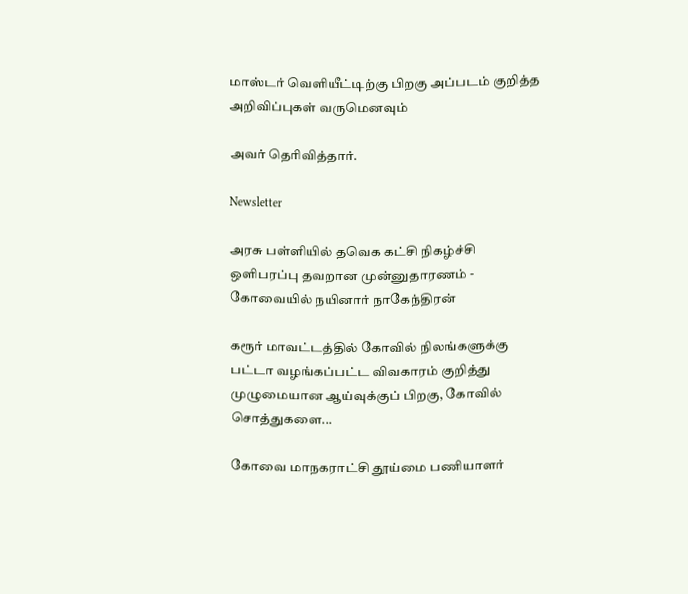மாஸ்டர் வெளியீட்டிற்கு பிறகு அப்படம் குறித்த அறிவிப்புகள் வருமெனவும்

அவர் தெரிவித்தார்.

Newsletter

அரசு பள்ளியில் தவெக கட்சி நிகழ்ச்சி ஒளிபரப்பு தவறான முன்னுதாரணம் - கோவையில் நயினார் நாகேந்திரன்

கரூர் மாவட்டத்தில் கோவில் நிலங்களுக்கு பட்டா வழங்கப்பட்ட விவகாரம் குறித்து முழுமையான ஆய்வுக்குப் பிறகு, கோவில் சொத்துகளை...

கோவை மாநகராட்சி தூய்மை பணியாளர்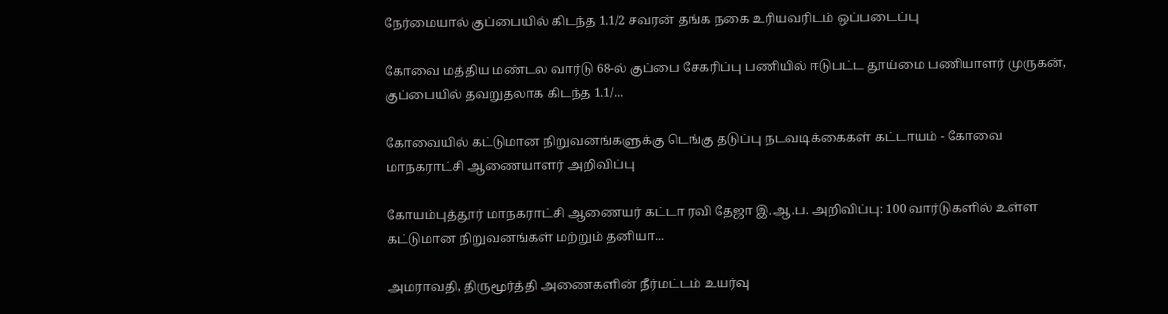நேர்மையால் குப்பையில் கிடந்த 1.1/2 சவரன் தங்க நகை உரியவரிடம் ஒப்படைப்பு

கோவை மத்திய மண்டல வார்டு 68-ல் குப்பை சேகரிப்பு பணியில் ஈடுபட்ட தூய்மை பணியாளர் முருகன், குப்பையில் தவறுதலாக கிடந்த 1.1/...

கோவையில் கட்டுமான நிறுவனங்களுக்கு டெங்கு தடுப்பு நடவடிக்கைகள் கட்டாயம் - கோவை மாநகராட்சி ஆணையாளர் அறிவிப்பு

கோயம்புத்தூர் மாநகராட்சி ஆணையர் கட்டா ரவி தேஜா இ.ஆ.ப. அறிவிப்பு: 100 வார்டுகளில் உள்ள கட்டுமான நிறுவனங்கள் மற்றும் தனியா...

அமராவதி, திருமூர்த்தி அணைகளின் நீர்மட்டம் உயர்வு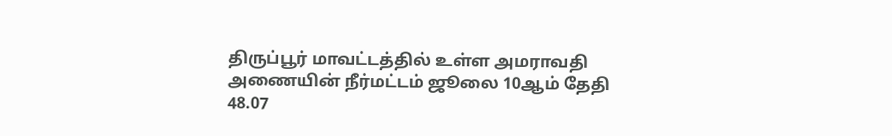திருப்பூர் மாவட்டத்தில் உள்ள அமராவதி அணையின் நீர்மட்டம் ஜூலை 10ஆம் தேதி 48.07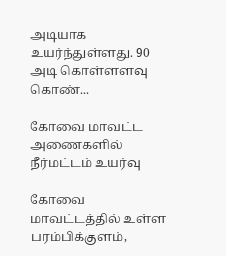அடியாக உயர்ந்துள்ளது. 90 அடி கொள்ளளவு கொண்...

கோவை மாவட்ட அணைகளில் நீர்மட்டம் உயர்வு

கோவை மாவட்டத்தில் உள்ள பரம்பிக்குளம்,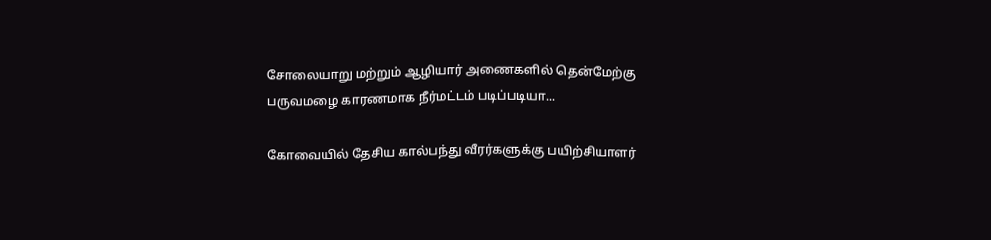சோலையாறு மற்றும் ஆழியார் அணைகளில் தென்மேற்கு பருவமழை காரணமாக நீர்மட்டம் படிப்படியா...

கோவையில் தேசிய கால்பந்து வீரர்களுக்கு பயிற்சியாளர்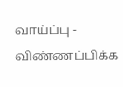வாய்ப்பு - விண்ணப்பிக்க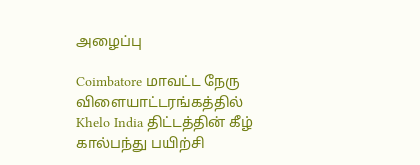அழைப்பு

Coimbatore மாவட்ட நேரு விளையாட்டரங்கத்தில் Khelo India திட்டத்தின் கீழ் கால்பந்து பயிற்சி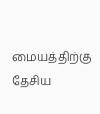மையத்திற்கு தேசிய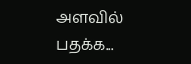அளவில் பதக்க...